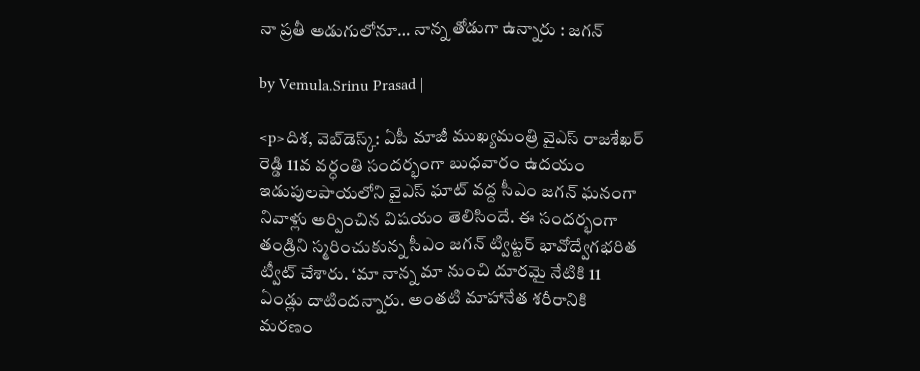నా ప్రతీ అడుగులోనూ… నాన్న తోడుగా ఉన్నారు : జగన్

by Vemula.Srinu Prasad |

<p>దిశ, వెబ్‌డెస్క్: ఏపీ మాజీ ముఖ్యమంత్రి వైఎస్ రాజశేఖర్ రెడ్డి 11వ వర్ధంతి సందర్భంగా బుధవారం ఉదయం ఇడుపులపాయలోని వైఎస్ ఘాట్ వద్ద సీఎం జగన్ ఘనంగా నివాళ్లు అర్పించిన విషయం తెలిసిందే. ఈ సందర్భంగా తండ్రిని స్మరించుకున్న సీఎం జగన్ ట్విట్టర్ భావోద్వేగభరిత ట్వీట్ చేశారు. ‘మా నాన్న మా నుంచి దూరమై నేటికి 11 ఏండ్లు దాటిందన్నారు. అంతటి మాహానేత శరీరానికి మరణం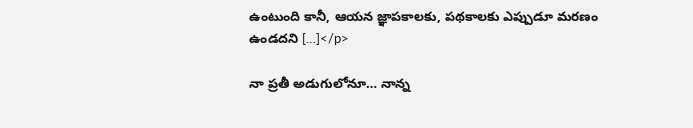ఉంటుంది కానీ, ఆయన జ్ఞాపకాలకు, పథకాలకు ఎప్పుడూ మరణం ఉండదని […]</p>

నా ప్రతీ అడుగులోనూ… నాన్న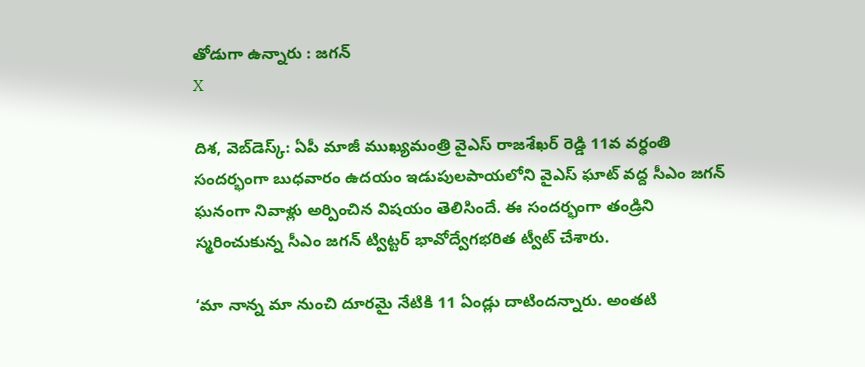తోడుగా ఉన్నారు : జగన్
X

దిశ, వెబ్‌డెస్క్: ఏపీ మాజీ ముఖ్యమంత్రి వైఎస్ రాజశేఖర్ రెడ్డి 11వ వర్ధంతి సందర్భంగా బుధవారం ఉదయం ఇడుపులపాయలోని వైఎస్ ఘాట్ వద్ద సీఎం జగన్ ఘనంగా నివాళ్లు అర్పించిన విషయం తెలిసిందే. ఈ సందర్భంగా తండ్రిని స్మరించుకున్న సీఎం జగన్ ట్విట్టర్ భావోద్వేగభరిత ట్వీట్ చేశారు.

‘మా నాన్న మా నుంచి దూరమై నేటికి 11 ఏండ్లు దాటిందన్నారు. అంతటి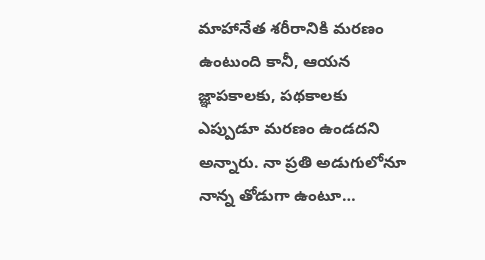మాహానేత శరీరానికి మరణం ఉంటుంది కానీ, ఆయన జ్ఞాపకాలకు, పథకాలకు ఎప్పుడూ మరణం ఉండదని అన్నారు. నా ప్రతి అడుగులోనూ నాన్న తోడుగా ఉంటూ…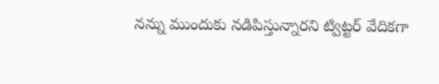నన్ను ముందుకు నడిపిస్తున్నారని ట్విట్టర్ వేదికగా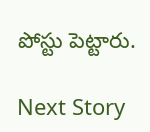పోస్టు పెట్టారు.

Next Story